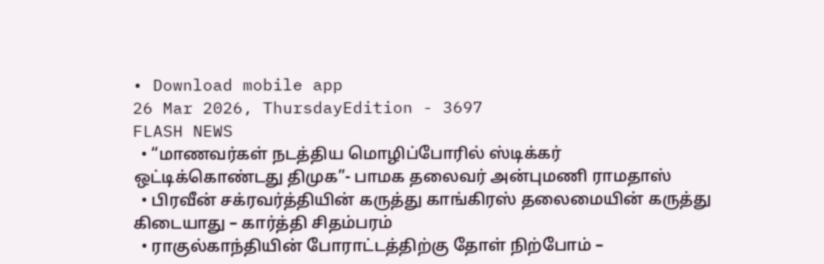• Download mobile app
26 Mar 2026, ThursdayEdition - 3697
FLASH NEWS
  • “மாணவர்கள் நடத்திய மொழிப்போரில் ஸ்டிக்கர் ஒட்டிக்கொண்டது திமுக”- பாமக தலைவர் அன்புமணி ராமதாஸ்
  • பிரவீன் சக்ரவர்த்தியின் கருத்து காங்கிரஸ் தலைமையின் கருத்து கிடையாது – கார்த்தி சிதம்பரம்
  • ராகுல்காந்தியின் போராட்டத்திற்கு தோள் நிற்போம் –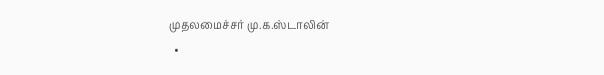முதலமைச்சர் மு.க.ஸ்டாலின்
  •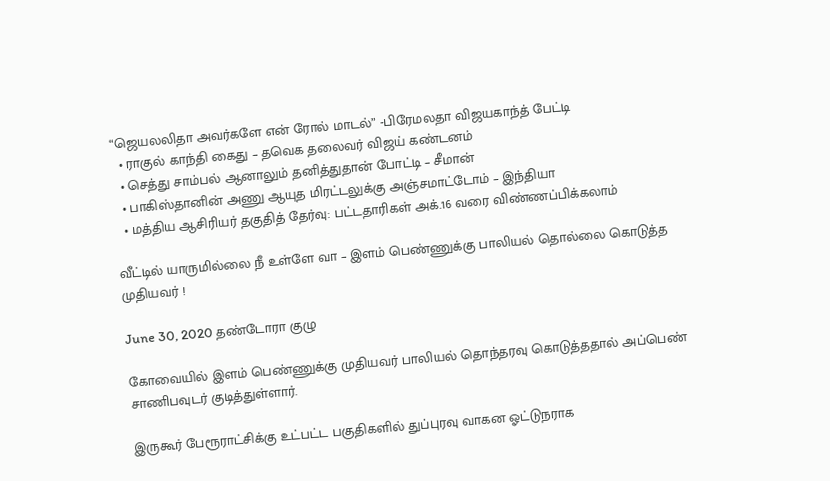“ஜெயலலிதா அவர்களே என் ரோல் மாடல்” -பிரேமலதா விஜயகாந்த் பேட்டி
  • ராகுல் காந்தி கைது – தவெக தலைவர் விஜய் கண்டனம்
  • செத்து சாம்பல் ஆனாலும் தனித்துதான் போட்டி – சீமான்
  • பாகிஸ்தானின் அணு ஆயுத மிரட்டலுக்கு அஞ்சமாட்டோம் – இந்தியா
  • மத்திய ஆசிரியர் தகுதித் தேர்வு: பட்டதாரிகள் அக்.16 வரை விண்ணப்பிக்கலாம்

வீட்டில் யாருமில்லை நீ உள்ளே வா – இளம் பெண்ணுக்கு பாலியல் தொல்லை கொடுத்த முதியவர் !

June 30, 2020 தண்டோரா குழு

கோவையில் இளம் பெண்ணுக்கு முதியவர் பாலியல் தொந்தரவு கொடுத்ததால் அப்பெண் சாணிபவுடர் குடித்துள்ளார்.

இருகூர் பேரூராட்சிக்கு உட்பட்ட பகுதிகளில் துப்புரவு வாகன ஓட்டுநராக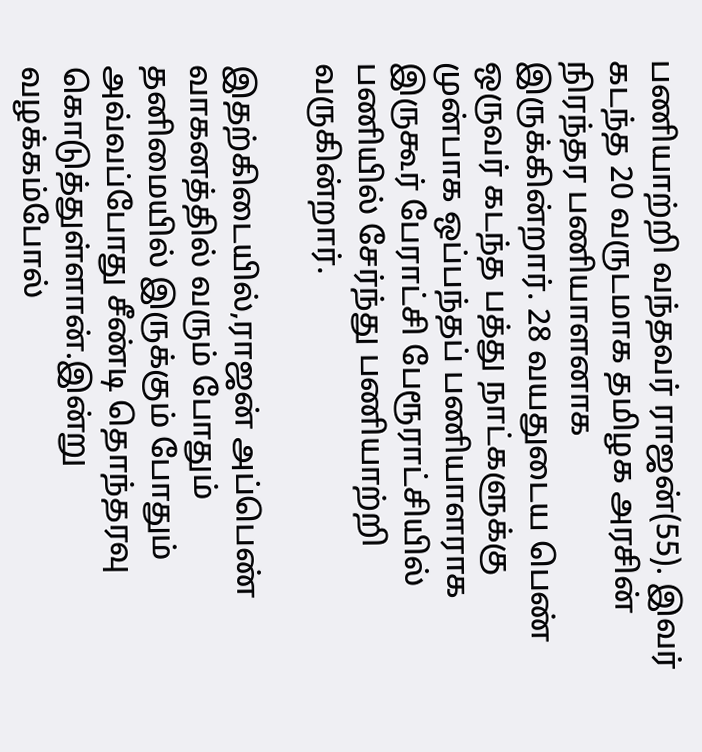பணியாற்றி வந்தவர் ராஜன்(55). இவர் கடந்த 20 வருடமாக தமிழக அரசின் நிரந்தர பணியாளனாக இருக்கின்றார். 28 வயதுடைய பெண் ஒருவர் கடந்த பத்து நாட்களுக்கு முன்பாக ஒப்பந்தப் பணியாளராக இருகூர் பேராட்சி பேரூராட்சியில் பணியில் சேர்ந்து பணியாற்றி வருகின்றார்.

இதற்கிடையில்,ராஜன் அப்பெண் வாகனத்தில் வரும் போதும் தனிமையில் இருக்கும் போதும் அவ்வப்போது சீண்டி தொந்தரவு கொடுத்துள்ளான்.இன்று வழக்கம்போல்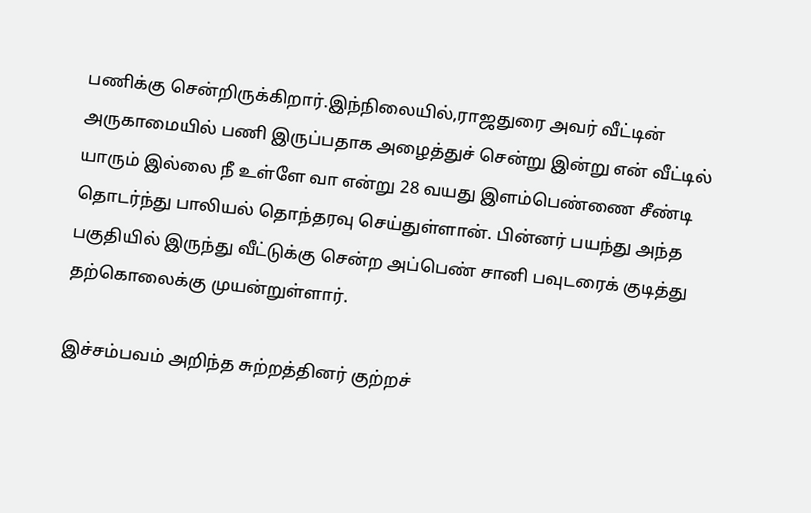பணிக்கு சென்றிருக்கிறார்.இந்நிலையில்,ராஜதுரை அவர் வீட்டின் அருகாமையில் பணி இருப்பதாக அழைத்துச் சென்று இன்று என் வீட்டில் யாரும் இல்லை நீ உள்ளே வா என்று 28 வயது இளம்பெண்ணை சீண்டி தொடர்ந்து பாலியல் தொந்தரவு செய்துள்ளான். பின்னர் பயந்து அந்த பகுதியில் இருந்து வீட்டுக்கு சென்ற அப்பெண் சானி பவுடரைக் குடித்து தற்கொலைக்கு முயன்றுள்ளார்.

இச்சம்பவம் அறிந்த சுற்றத்தினர் குற்றச்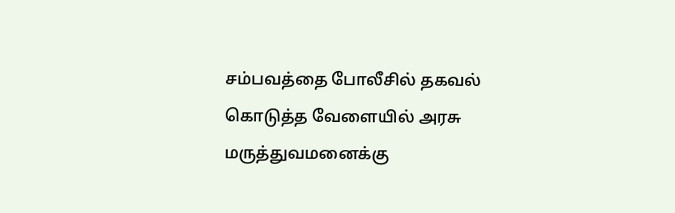சம்பவத்தை போலீசில் தகவல் கொடுத்த வேளையில் அரசு மருத்துவமனைக்கு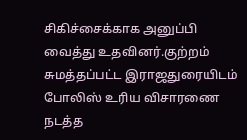சிகிச்சைக்காக அனுப்பி வைத்து உதவினர்.குற்றம் சுமத்தப்பட்ட இராஜதுரையிடம் போலிஸ் உரிய விசாரணை நடத்த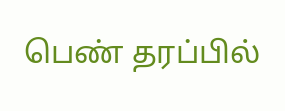பெண் தரப்பில்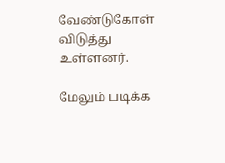வேண்டுகோள் விடுத்து உள்ளனர்.

மேலும் படிக்க